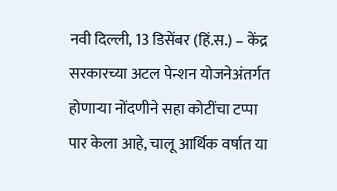नवी दिल्ली, 13 डिसेंबर (हिं.स.) – केंद्र सरकारच्या अटल पेन्शन योजनेअंतर्गत होणाऱ्या नोंदणीने सहा कोटींचा टप्पा पार केला आहे, चालू आर्थिक वर्षात या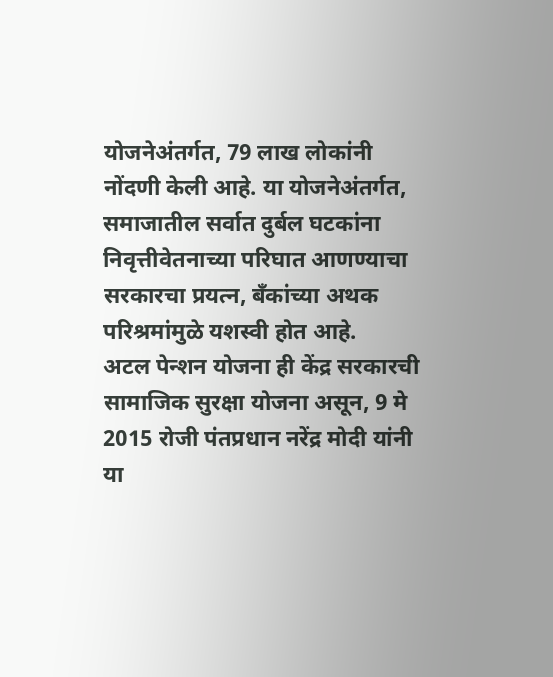योजनेअंतर्गत, 79 लाख लोकांनी नोंदणी केली आहे. या योजनेअंतर्गत, समाजातील सर्वात दुर्बल घटकांना निवृत्तीवेतनाच्या परिघात आणण्याचा सरकारचा प्रयत्न, बँकांच्या अथक परिश्रमांमुळे यशस्वी होत आहे.
अटल पेन्शन योजना ही केंद्र सरकारची सामाजिक सुरक्षा योजना असून, 9 मे 2015 रोजी पंतप्रधान नरेंद्र मोदी यांनी या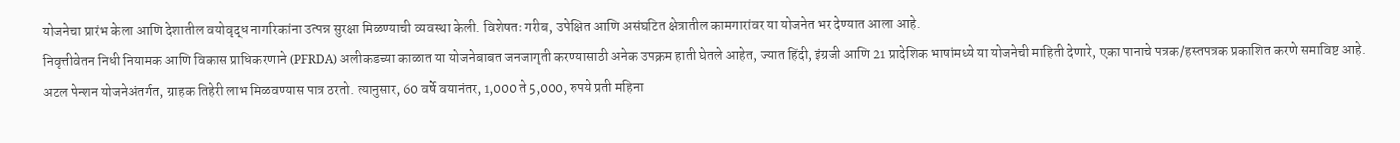योजनेचा प्रारंभ केला आणि देशातील वयोवृद्ध नागरिकांना उत्पन्न सुरक्षा मिळण्याची व्यवस्था केली. विशेषतः गरीब, उपेक्षित आणि असंघटित क्षेत्रातील कामगारांवर या योजनेत भर देण्यात आला आहे.
निवृत्तीवेतन निधी नियामक आणि विकास प्राधिकरणाने (PFRDA) अलीकडच्या काळात या योजनेबाबत जनजागृती करण्यासाठी अनेक उपक्रम हाती घेतले आहेत, ज्यात हिंदी, इंग्रजी आणि 21 प्रादेशिक भाषांमध्ये या योजनेची माहिती देणारे, एका पानाचे पत्रक/हस्तपत्रक प्रकाशित करणे समाविष्ट आहे.
अटल पेन्शन योजनेअंतर्गत, ग्राहक तिहेरी लाभ मिळवण्यास पात्र ठरतो. त्यानुसार, 60 वर्षे वयानंतर, 1,000 ते 5,000, रुपये प्रती महिना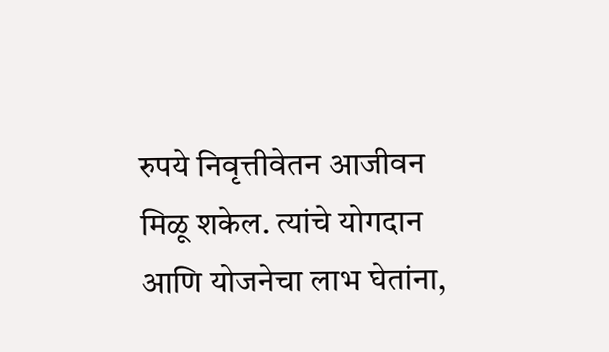रुपये निवृत्तीवेतन आजीवन मिळू शकेल. त्यांचे योगदान आणि योजनेचा लाभ घेतांना,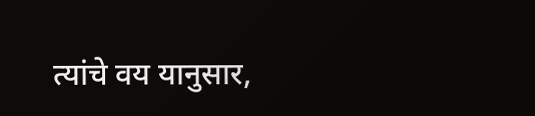त्यांचे वय यानुसार,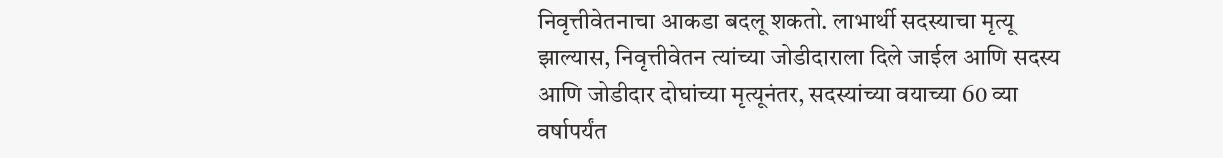निवृत्तीवेतनाचा आकडा बदलू शकतो. लाभार्थी सदस्याचा मृत्यू झाल्यास, निवृत्तीवेतन त्यांच्या जोडीदाराला दिले जाईल आणि सदस्य आणि जोडीदार दोघांच्या मृत्यूनंतर, सदस्यांच्या वयाच्या 60 व्या वर्षापर्यंत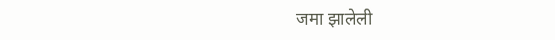जमा झालेली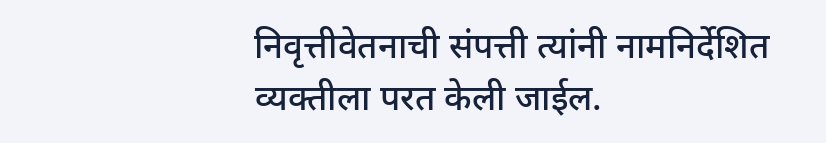निवृत्तीवेतनाची संपत्ती त्यांनी नामनिर्देशित व्यक्तीला परत केली जाईल.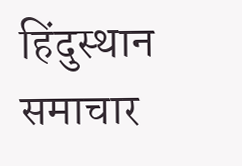हिंदुस्थान समाचार